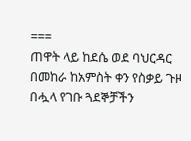===
ጠዋት ላይ ከደሴ ወደ ባህርዳር በመከራ ከአምስት ቀን የስቃይ ጉዞ በሗላ የገቡ ጓደኞቻችን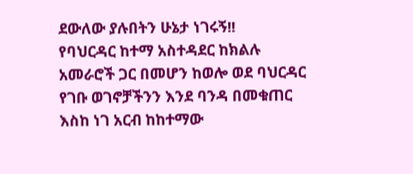ደውለው ያሉበትን ሁኔታ ነገሩኝ!!
የባህርዳር ከተማ አስተዳደር ከክልሉ አመራሮች ጋር በመሆን ከወሎ ወደ ባህርዳር የገቡ ወገኖቻችንን እንደ ባንዳ በመቁጠር እስከ ነገ አርብ ከከተማው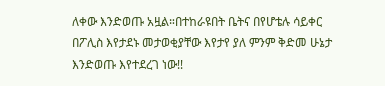ለቀው እንድወጡ አዟል።በተከራዩበት ቤትና በየሆቴሉ ሳይቀር በፖሊስ እየታደኑ መታወቂያቸው እየታየ ያለ ምንም ቅድመ ሁኔታ እንድወጡ እየተደረገ ነው!!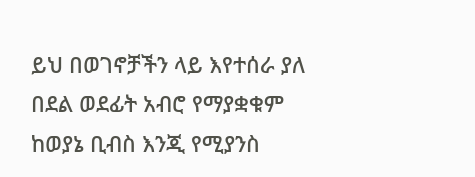ይህ በወገኖቻችን ላይ እየተሰራ ያለ በደል ወደፊት አብሮ የማያቋቁም ከወያኔ ቢብስ እንጂ የሚያንስ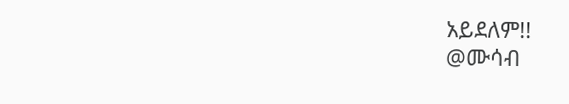አይደለም!!
@ሙሳብ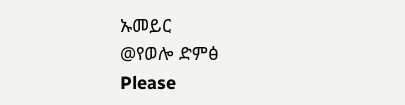ኡመይር
@የወሎ ድምፅ
Please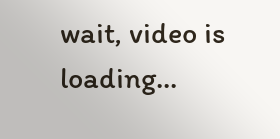wait, video is loading...